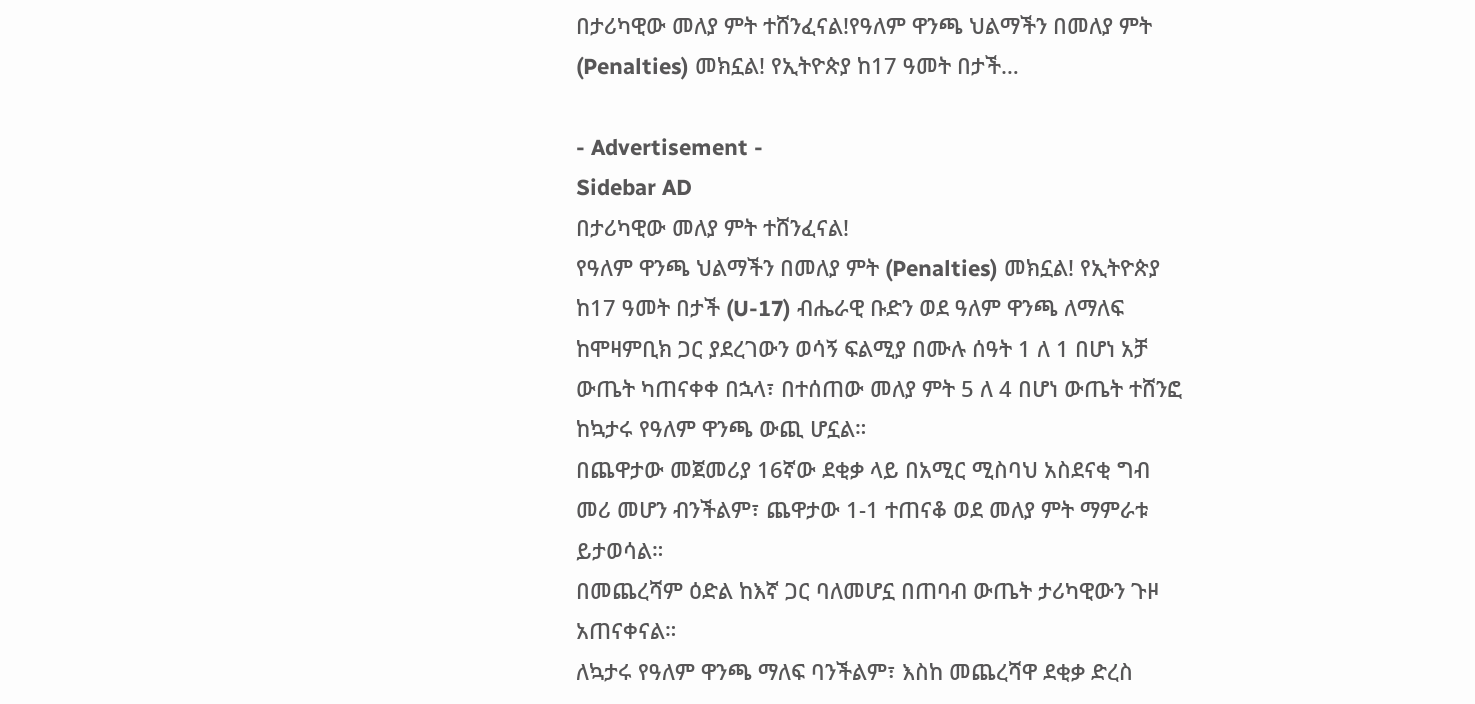በታሪካዊው መለያ ምት ተሸንፈናል!የዓለም ዋንጫ ህልማችን በመለያ ምት (Penalties) መክኗል! የኢትዮጵያ ከ17 ዓመት በታች…

- Advertisement -
Sidebar AD
በታሪካዊው መለያ ምት ተሸንፈናል!
የዓለም ዋንጫ ህልማችን በመለያ ምት (Penalties) መክኗል! የኢትዮጵያ ከ17 ዓመት በታች (U-17) ብሔራዊ ቡድን ወደ ዓለም ዋንጫ ለማለፍ ከሞዛምቢክ ጋር ያደረገውን ወሳኝ ፍልሚያ በሙሉ ሰዓት 1 ለ 1 በሆነ አቻ ውጤት ካጠናቀቀ በኋላ፣ በተሰጠው መለያ ምት 5 ለ 4 በሆነ ውጤት ተሸንፎ ከኳታሩ የዓለም ዋንጫ ውጪ ሆኗል።
በጨዋታው መጀመሪያ 16ኛው ደቂቃ ላይ በአሚር ሚስባህ አስደናቂ ግብ መሪ መሆን ብንችልም፣ ጨዋታው 1-1 ተጠናቆ ወደ መለያ ምት ማምራቱ ይታወሳል።
በመጨረሻም ዕድል ከእኛ ጋር ባለመሆኗ በጠባብ ውጤት ታሪካዊውን ጉዞ አጠናቀናል።
ለኳታሩ የዓለም ዋንጫ ማለፍ ባንችልም፣ እስከ መጨረሻዋ ደቂቃ ድረስ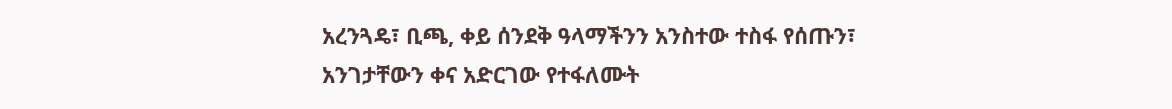አረንጓዴ፣ ቢጫ, ቀይ ሰንደቅ ዓላማችንን አንስተው ተስፋ የሰጡን፣ አንገታቸውን ቀና አድርገው የተፋለሙት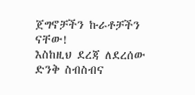ጀግኖቻችን ኩራቶቻችን ናቸው!
እስከዚህ ደረጃ ለደረሰው ድንቅ ስብስብና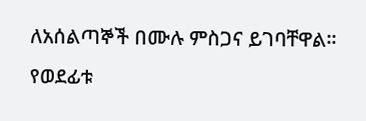ለአሰልጣኞች በሙሉ ምስጋና ይገባቸዋል።
የወደፊቱ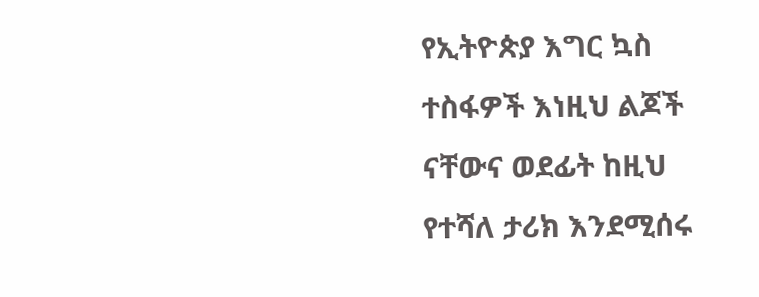የኢትዮጵያ እግር ኳስ ተስፋዎች እነዚህ ልጆች ናቸውና ወደፊት ከዚህ የተሻለ ታሪክ እንደሚሰሩ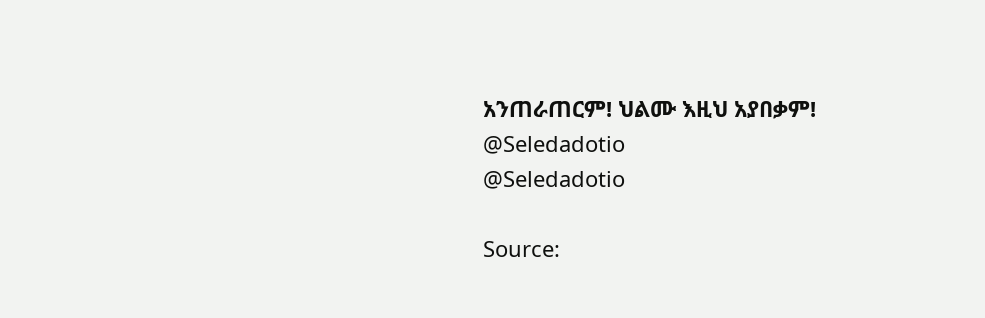አንጠራጠርም! ህልሙ እዚህ አያበቃም!
@Seledadotio
@Seledadotio

Source: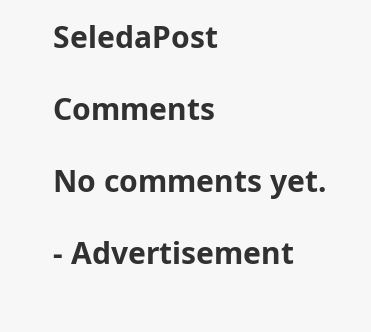SeledaPost

Comments

No comments yet.

- Advertisement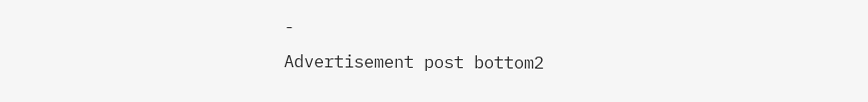-
Advertisement post bottom2